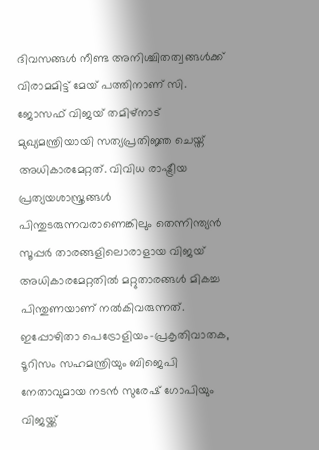ദിവസങ്ങൾ നീണ്ട അനിശ്ചിതത്വങ്ങൾക്ക് വിരാമമിട്ട് മേയ് പത്തിനാണ് സി. ജോസഫ് വിജയ് തമിഴ്നാട് മുഖ്യമന്ത്രിയായി സത്യപ്രതിജ്ഞ ചെയ്ത് അധികാരമേറ്റത്. വിവിധ രാഷ്ട്രീയ പ്രത്യയശാസ്ത്രങ്ങൾ പിന്തുടരുന്നവരാണെങ്കിലും തെന്നിന്ത്യൻ സൂപ്പർ താരങ്ങളിലൊരാളായ വിജയ് അധികാരമേറ്റതിൽ മറ്റുതാരങ്ങൾ മികച്ച പിന്തുണയാണ് നൽകിവരുന്നത്. ഇപ്പോഴിതാ പെട്രോളിയം-പ്രകൃതിവാതക, ടൂറിസം സഹമന്ത്രിയും ബിജെപി നേതാവുമായ നടൻ സുരേഷ് ഗോപിയും വിജയ്ക്ക്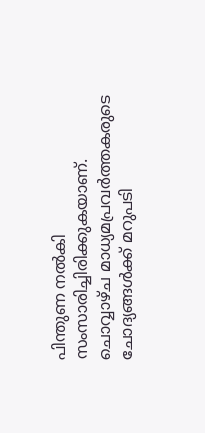പിന്തുണ നൽകി സംസാരിച്ചിരിക്കുകയാണ്. ചൊവ്വാഴ്ച മാധ്യമപ്രവർത്തകരുടെ ചോദ്യങ്ങൾക്ക് മറുപടി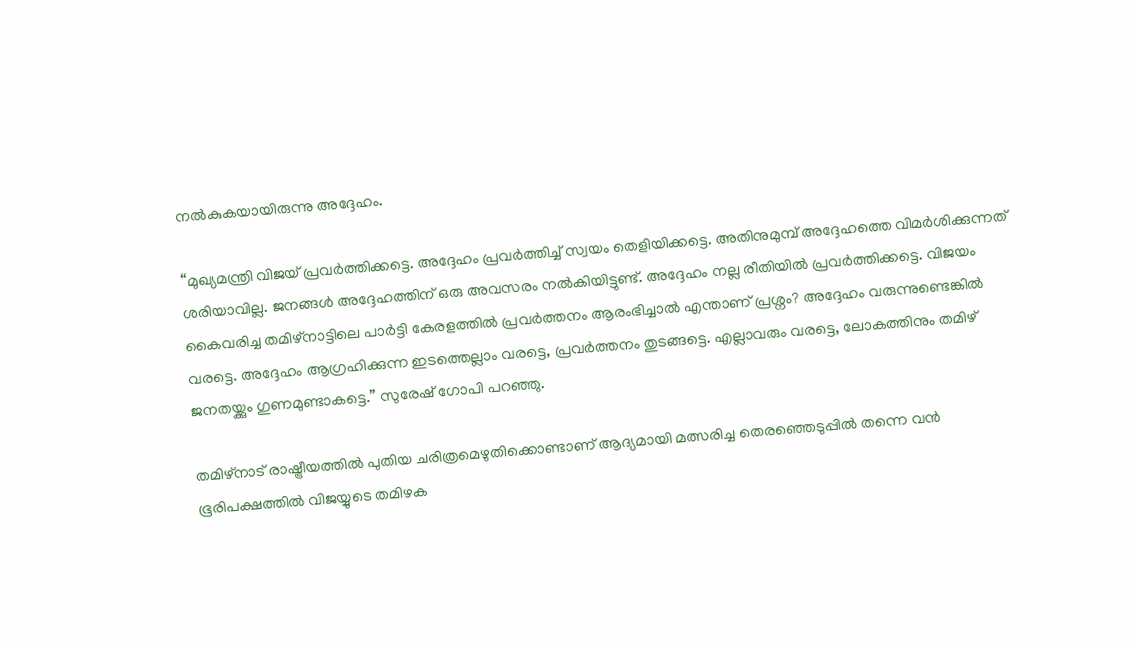നൽകുകയായിരുന്നു അദ്ദേഹം.

“മുഖ്യമന്ത്രി വിജയ് പ്രവർത്തിക്കട്ടെ. അദ്ദേഹം പ്രവർത്തിച്ച് സ്വയം തെളിയിക്കട്ടെ. അതിനുമുമ്പ് അദ്ദേഹത്തെ വിമർശിക്കുന്നത് ശരിയാവില്ല. ജനങ്ങൾ അദ്ദേഹത്തിന് ഒരു അവസരം നൽകിയിട്ടുണ്ട്. അദ്ദേഹം നല്ല രീതിയിൽ പ്രവർത്തിക്കട്ടെ. വിജയം കൈവരിച്ച തമിഴ്‌നാട്ടിലെ പാർട്ടി കേരളത്തിൽ പ്രവർത്തനം ആരംഭിച്ചാൽ എന്താണ് പ്രശ്നം? അദ്ദേഹം വരുന്നുണ്ടെങ്കിൽ വരട്ടെ. അദ്ദേഹം ആഗ്രഹിക്കുന്ന ഇടത്തെല്ലാം വരട്ടെ, പ്രവർത്തനം തുടങ്ങട്ടെ. എല്ലാവരും വരട്ടെ, ലോകത്തിനും തമിഴ് ജനതയ്ക്കും ഗുണമുണ്ടാകട്ടെ.” സുരേഷ് ഗോപി പറഞ്ഞു.

തമിഴ്നാട് രാഷ്ട്രീയത്തിൽ പുതിയ ചരിത്രമെഴുതിക്കൊണ്ടാണ് ആദ്യമായി മത്സരിച്ച തെരഞ്ഞെടുപ്പിൽ തന്നെ വൻ ഭൂരിപക്ഷത്തിൽ വിജയ്യുടെ തമിഴക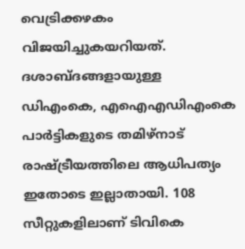വെട്രിക്കഴകം വിജയിച്ചുകയറിയത്. ദശാബ്ദങ്ങളായുള്ള ഡിഎംകെ, എഐഎഡിഎംകെ പാർട്ടികളുടെ തമിഴ്നാട് രാഷ്ട്രീയത്തിലെ ആധിപത്യം ഇതോടെ ഇല്ലാതായി. 108 സീറ്റുകളിലാണ് ടിവികെ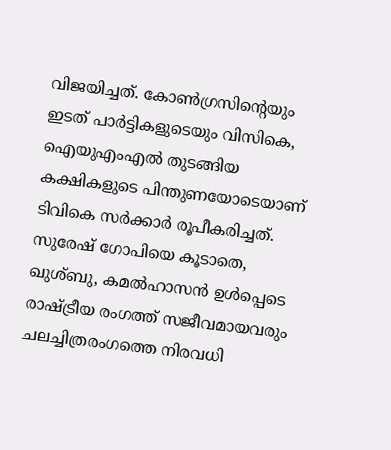വിജയിച്ചത്. കോൺഗ്രസിന്റെയും ഇടത് പാർട്ടികളുടെയും വിസികെ, ഐയുഎംഎൽ തുടങ്ങിയ കക്ഷികളുടെ പിന്തുണയോടെയാണ് ടിവികെ സർക്കാർ രൂപീകരിച്ചത്. സുരേഷ് ഗോപിയെ കൂടാതെ, ഖുശ്ബു, കമൽഹാസൻ ഉൾപ്പെടെ രാഷ്ട്രീയ രംഗത്ത് സജീവമായവരും ചലച്ചിത്രരംഗത്തെ നിരവധി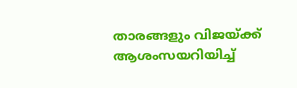താരങ്ങളും വിജയ്ക്ക് ആശംസയറിയിച്ച്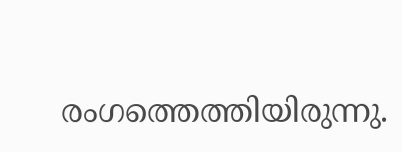രംഗത്തെത്തിയിരുന്നു.